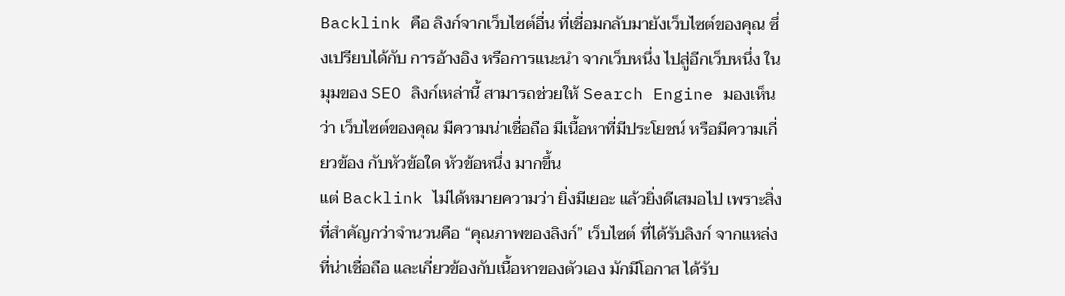Backlink คือ ลิงก์จากเว็บไซต์อื่น ที่เชื่อมกลับมายังเว็บไซต์ของคุณ ซึ่งเปรียบได้กับ การอ้างอิง หรือการแนะนำ จากเว็บหนึ่ง ไปสู่อีกเว็บหนึ่ง ในมุมของ SEO ลิงก์เหล่านี้ สามารถช่วยให้ Search Engine มองเห็นว่า เว็บไซต์ของคุณ มีความน่าเชื่อถือ มีเนื้อหาที่มีประโยชน์ หรือมีความเกี่ยวข้อง กับหัวข้อใด หัวข้อหนึ่ง มากขึ้น
แต่ Backlink ไม่ได้หมายความว่า ยิ่งมีเยอะ แล้วยิ่งดีเสมอไป เพราะสิ่งที่สำคัญกว่าจำนวนคือ “คุณภาพของลิงก์” เว็บไซต์ ที่ได้รับลิงก์ จากแหล่งที่น่าเชื่อถือ และเกี่ยวข้องกับเนื้อหาของตัวเอง มักมีโอกาส ได้รับ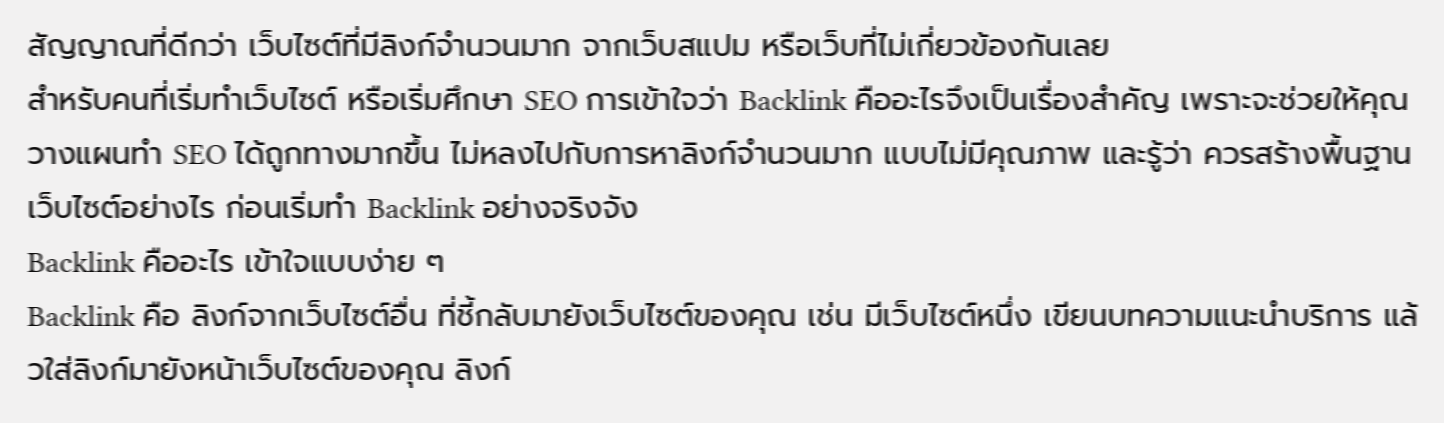สัญญาณที่ดีกว่า เว็บไซต์ที่มีลิงก์จำนวนมาก จากเว็บสแปม หรือเว็บที่ไม่เกี่ยวข้องกันเลย
สำหรับคนที่เริ่มทำเว็บไซต์ หรือเริ่มศึกษา SEO การเข้าใจว่า Backlink คืออะไรจึงเป็นเรื่องสำคัญ เพราะจะช่วยให้คุณวางแผนทำ SEO ได้ถูกทางมากขึ้น ไม่หลงไปกับการหาลิงก์จำนวนมาก แบบไม่มีคุณภาพ และรู้ว่า ควรสร้างพื้นฐานเว็บไซต์อย่างไร ก่อนเริ่มทำ Backlink อย่างจริงจัง
Backlink คืออะไร เข้าใจแบบง่าย ๆ
Backlink คือ ลิงก์จากเว็บไซต์อื่น ที่ชี้กลับมายังเว็บไซต์ของคุณ เช่น มีเว็บไซต์หนึ่ง เขียนบทความแนะนำบริการ แล้วใส่ลิงก์มายังหน้าเว็บไซต์ของคุณ ลิงก์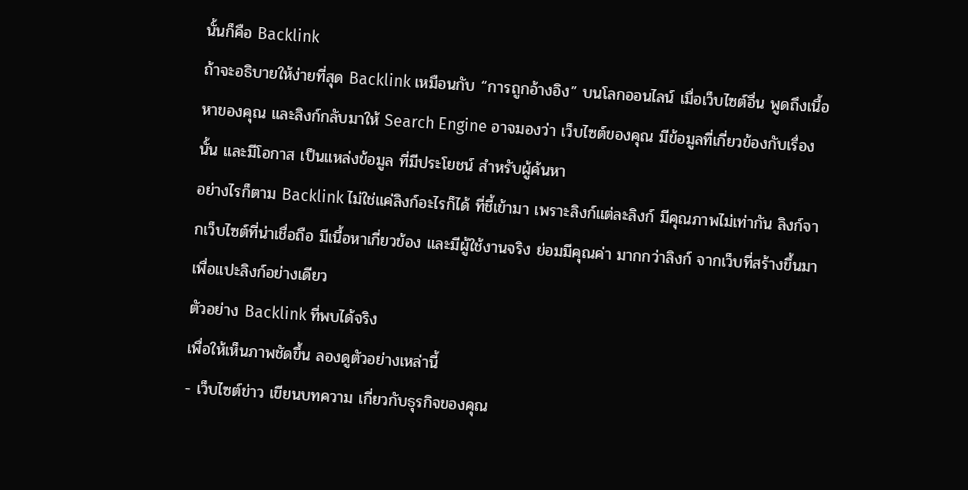นั้นก็คือ Backlink
ถ้าจะอธิบายให้ง่ายที่สุด Backlink เหมือนกับ “การถูกอ้างอิง” บนโลกออนไลน์ เมื่อเว็บไซต์อื่น พูดถึงเนื้อหาของคุณ และลิงก์กลับมาให้ Search Engine อาจมองว่า เว็บไซต์ของคุณ มีข้อมูลที่เกี่ยวข้องกับเรื่องนั้น และมีโอกาส เป็นแหล่งข้อมูล ที่มีประโยชน์ สำหรับผู้ค้นหา
อย่างไรก็ตาม Backlink ไม่ใช่แค่ลิงก์อะไรก็ได้ ที่ชี้เข้ามา เพราะลิงก์แต่ละลิงก์ มีคุณภาพไม่เท่ากัน ลิงก์จากเว็บไซต์ที่น่าเชื่อถือ มีเนื้อหาเกี่ยวข้อง และมีผู้ใช้งานจริง ย่อมมีคุณค่า มากกว่าลิงก์ จากเว็บที่สร้างขึ้นมา เพื่อแปะลิงก์อย่างเดียว
ตัวอย่าง Backlink ที่พบได้จริง
เพื่อให้เห็นภาพชัดขึ้น ลองดูตัวอย่างเหล่านี้
- เว็บไซต์ข่าว เขียนบทความ เกี่ยวกับธุรกิจของคุณ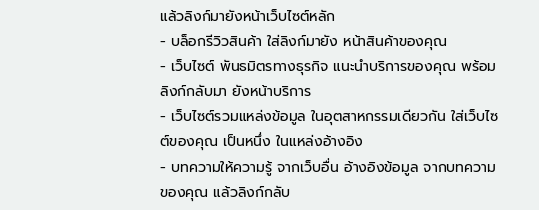แล้วลิงก์มายังหน้าเว็บไซต์หลัก
- บล็อกรีวิวสินค้า ใส่ลิงก์มายัง หน้าสินค้าของคุณ
- เว็บไซต์ พันธมิตรทางธุรกิจ แนะนำบริการของคุณ พร้อมลิงก์กลับมา ยังหน้าบริการ
- เว็บไซต์รวมแหล่งข้อมูล ในอุตสาหกรรมเดียวกัน ใส่เว็บไซต์ของคุณ เป็นหนึ่ง ในแหล่งอ้างอิง
- บทความให้ความรู้ จากเว็บอื่น อ้างอิงข้อมูล จากบทความของคุณ แล้วลิงก์กลับ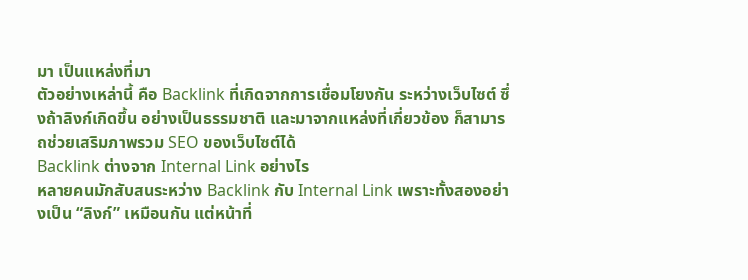มา เป็นแหล่งที่มา
ตัวอย่างเหล่านี้ คือ Backlink ที่เกิดจากการเชื่อมโยงกัน ระหว่างเว็บไซต์ ซึ่งถ้าลิงก์เกิดขึ้น อย่างเป็นธรรมชาติ และมาจากแหล่งที่เกี่ยวข้อง ก็สามารถช่วยเสริมภาพรวม SEO ของเว็บไซต์ได้
Backlink ต่างจาก Internal Link อย่างไร
หลายคนมักสับสนระหว่าง Backlink กับ Internal Link เพราะทั้งสองอย่างเป็น “ลิงก์” เหมือนกัน แต่หน้าที่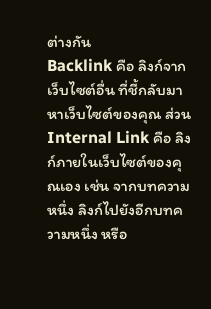ต่างกัน
Backlink คือ ลิงก์จากเว็บไซต์อื่น ที่ชี้กลับมาหาเว็บไซต์ของคุณ ส่วน Internal Link คือ ลิงก์ภายในเว็บไซต์ของคุณเอง เช่น จากบทความหนึ่ง ลิงก์ไปยังอีกบทความหนึ่ง หรือ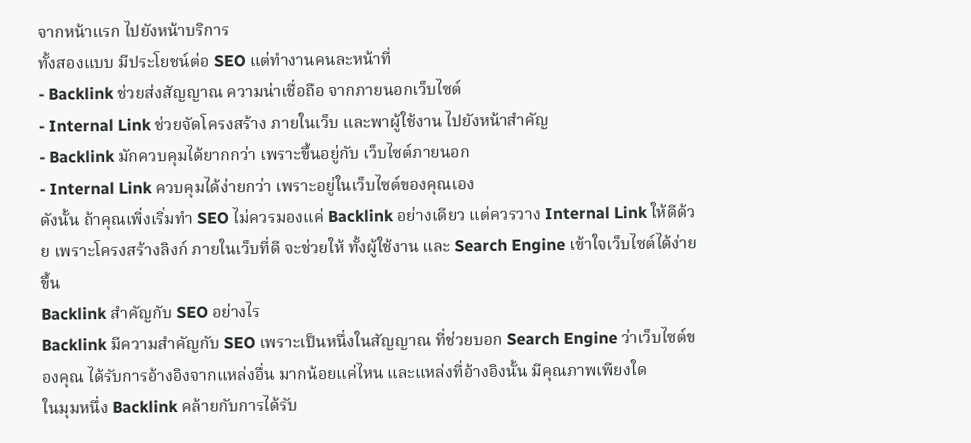จากหน้าแรก ไปยังหน้าบริการ
ทั้งสองแบบ มีประโยชน์ต่อ SEO แต่ทำงานคนละหน้าที่
- Backlink ช่วยส่งสัญญาณ ความน่าเชื่อถือ จากภายนอกเว็บไซต์
- Internal Link ช่วยจัดโครงสร้าง ภายในเว็บ และพาผู้ใช้งาน ไปยังหน้าสำคัญ
- Backlink มักควบคุมได้ยากกว่า เพราะขึ้นอยู่กับ เว็บไซต์ภายนอก
- Internal Link ควบคุมได้ง่ายกว่า เพราะอยู่ในเว็บไซต์ของคุณเอง
ดังนั้น ถ้าคุณเพิ่งเริ่มทำ SEO ไม่ควรมองแค่ Backlink อย่างเดียว แต่ควรวาง Internal Link ให้ดีด้วย เพราะโครงสร้างลิงก์ ภายในเว็บที่ดี จะช่วยให้ ทั้งผู้ใช้งาน และ Search Engine เข้าใจเว็บไซต์ได้ง่ายขึ้น
Backlink สำคัญกับ SEO อย่างไร
Backlink มีความสำคัญกับ SEO เพราะเป็นหนึ่งในสัญญาณ ที่ช่วยบอก Search Engine ว่าเว็บไซต์ของคุณ ได้รับการอ้างอิงจากแหล่งอื่น มากน้อยแค่ไหน และแหล่งที่อ้างอิงนั้น มีคุณภาพเพียงใด
ในมุมหนึ่ง Backlink คล้ายกับการได้รับ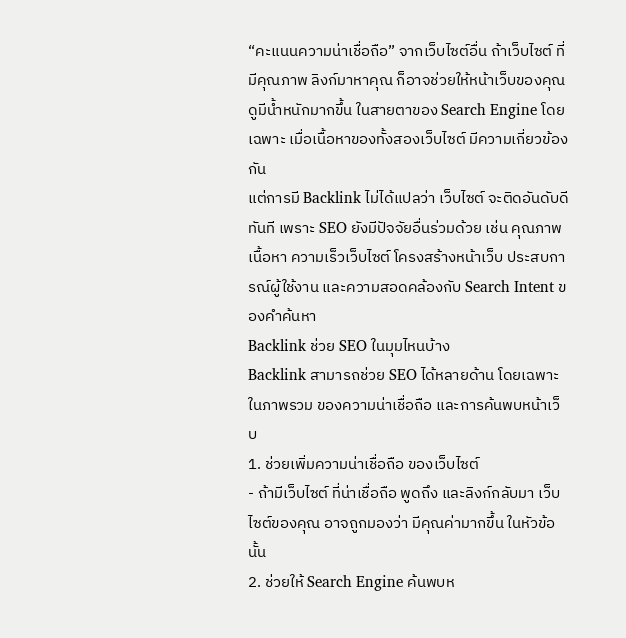“คะแนนความน่าเชื่อถือ” จากเว็บไซต์อื่น ถ้าเว็บไซต์ ที่มีคุณภาพ ลิงก์มาหาคุณ ก็อาจช่วยให้หน้าเว็บของคุณ ดูมีน้ำหนักมากขึ้น ในสายตาของ Search Engine โดยเฉพาะ เมื่อเนื้อหาของทั้งสองเว็บไซต์ มีความเกี่ยวข้องกัน
แต่การมี Backlink ไม่ได้แปลว่า เว็บไซต์ จะติดอันดับดี ทันที เพราะ SEO ยังมีปัจจัยอื่นร่วมด้วย เช่น คุณภาพเนื้อหา ความเร็วเว็บไซต์ โครงสร้างหน้าเว็บ ประสบการณ์ผู้ใช้งาน และความสอดคล้องกับ Search Intent ของคำค้นหา
Backlink ช่วย SEO ในมุมไหนบ้าง
Backlink สามารถช่วย SEO ได้หลายด้าน โดยเฉพาะ ในภาพรวม ของความน่าเชื่อถือ และการค้นพบหน้าเว็บ
1. ช่วยเพิ่มความน่าเชื่อถือ ของเว็บไซต์
- ถ้ามีเว็บไซต์ ที่น่าเชื่อถือ พูดถึง และลิงก์กลับมา เว็บไซต์ของคุณ อาจถูกมองว่า มีคุณค่ามากขึ้น ในหัวข้อนั้น
2. ช่วยให้ Search Engine ค้นพบห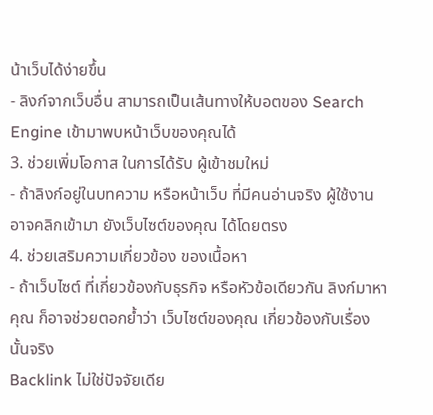น้าเว็บได้ง่ายขึ้น
- ลิงก์จากเว็บอื่น สามารถเป็นเส้นทางให้บอตของ Search Engine เข้ามาพบหน้าเว็บของคุณได้
3. ช่วยเพิ่มโอกาส ในการได้รับ ผู้เข้าชมใหม่
- ถ้าลิงก์อยู่ในบทความ หรือหน้าเว็บ ที่มีคนอ่านจริง ผู้ใช้งาน อาจคลิกเข้ามา ยังเว็บไซต์ของคุณ ได้โดยตรง
4. ช่วยเสริมความเกี่ยวข้อง ของเนื้อหา
- ถ้าเว็บไซต์ ที่เกี่ยวข้องกับธุรกิจ หรือหัวข้อเดียวกัน ลิงก์มาหาคุณ ก็อาจช่วยตอกย้ำว่า เว็บไซต์ของคุณ เกี่ยวข้องกับเรื่องนั้นจริง
Backlink ไม่ใช่ปัจจัยเดีย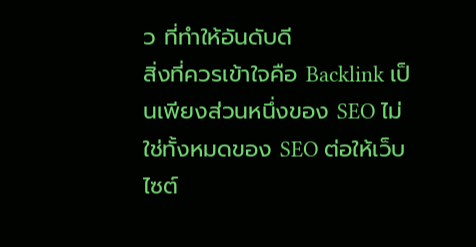ว ที่ทำให้อันดับดี
สิ่งที่ควรเข้าใจคือ Backlink เป็นเพียงส่วนหนึ่งของ SEO ไม่ใช่ทั้งหมดของ SEO ต่อให้เว็บไซต์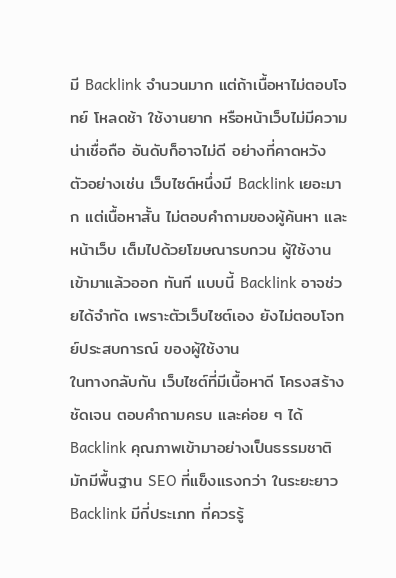มี Backlink จำนวนมาก แต่ถ้าเนื้อหาไม่ตอบโจทย์ โหลดช้า ใช้งานยาก หรือหน้าเว็บไม่มีความน่าเชื่อถือ อันดับก็อาจไม่ดี อย่างที่คาดหวัง
ตัวอย่างเช่น เว็บไซต์หนึ่งมี Backlink เยอะมาก แต่เนื้อหาสั้น ไม่ตอบคำถามของผู้ค้นหา และหน้าเว็บ เต็มไปด้วยโฆษณารบกวน ผู้ใช้งาน เข้ามาแล้วออก ทันที แบบนี้ Backlink อาจช่วยได้จำกัด เพราะตัวเว็บไซต์เอง ยังไม่ตอบโจทย์ประสบการณ์ ของผู้ใช้งาน
ในทางกลับกัน เว็บไซต์ที่มีเนื้อหาดี โครงสร้างชัดเจน ตอบคำถามครบ และค่อย ๆ ได้ Backlink คุณภาพเข้ามาอย่างเป็นธรรมชาติ มักมีพื้นฐาน SEO ที่แข็งแรงกว่า ในระยะยาว
Backlink มีกี่ประเภท ที่ควรรู้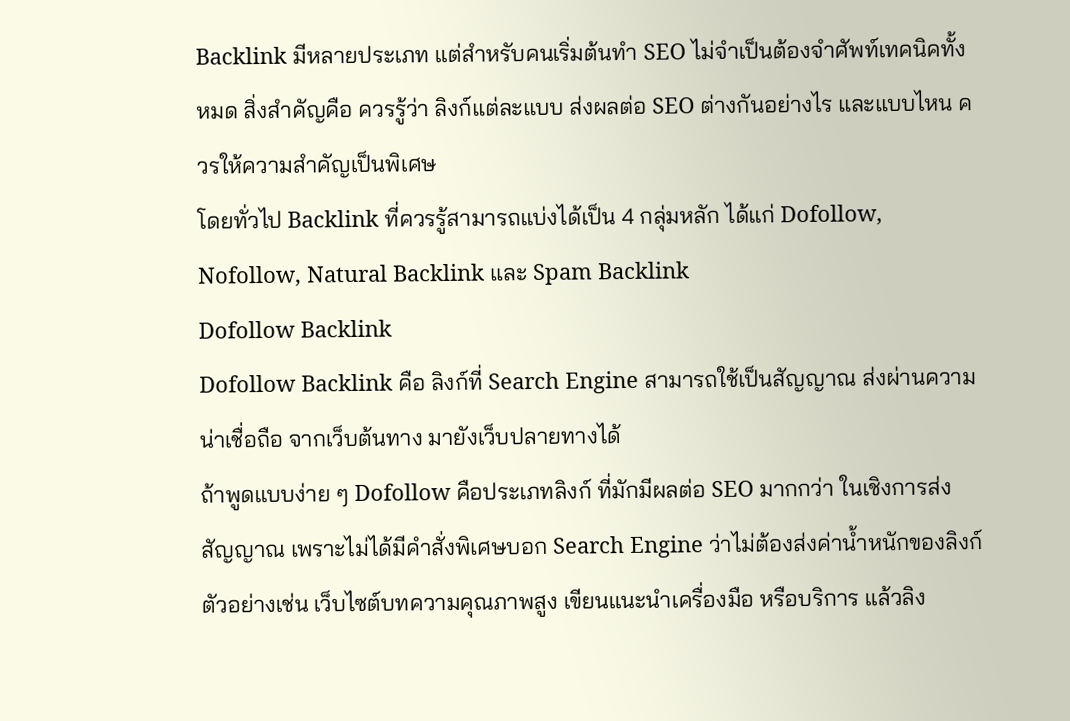Backlink มีหลายประเภท แต่สำหรับคนเริ่มต้นทำ SEO ไม่จำเป็นต้องจำศัพท์เทคนิคทั้งหมด สิ่งสำคัญคือ ควรรู้ว่า ลิงก์แต่ละแบบ ส่งผลต่อ SEO ต่างกันอย่างไร และแบบไหน ควรให้ความสำคัญเป็นพิเศษ
โดยทั่วไป Backlink ที่ควรรู้สามารถแบ่งได้เป็น 4 กลุ่มหลัก ได้แก่ Dofollow, Nofollow, Natural Backlink และ Spam Backlink
Dofollow Backlink
Dofollow Backlink คือ ลิงก์ที่ Search Engine สามารถใช้เป็นสัญญาณ ส่งผ่านความน่าเชื่อถือ จากเว็บต้นทาง มายังเว็บปลายทางได้
ถ้าพูดแบบง่าย ๆ Dofollow คือประเภทลิงก์ ที่มักมีผลต่อ SEO มากกว่า ในเชิงการส่งสัญญาณ เพราะไม่ได้มีคำสั่งพิเศษบอก Search Engine ว่าไม่ต้องส่งค่าน้ำหนักของลิงก์
ตัวอย่างเช่น เว็บไซต์บทความคุณภาพสูง เขียนแนะนำเครื่องมือ หรือบริการ แล้วลิง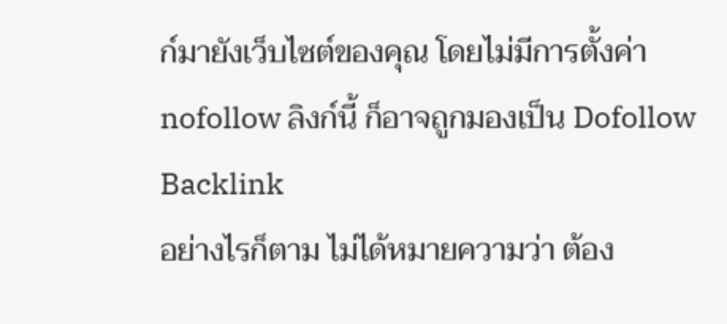ก์มายังเว็บไซต์ของคุณ โดยไม่มีการตั้งค่า nofollow ลิงก์นี้ ก็อาจถูกมองเป็น Dofollow Backlink
อย่างไรก็ตาม ไม่ได้หมายความว่า ต้อง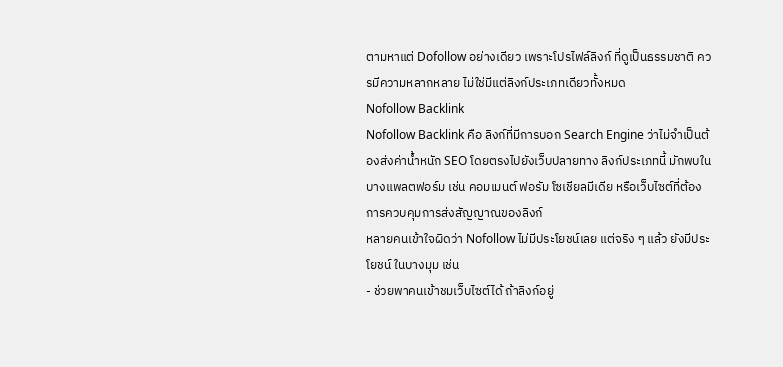ตามหาแต่ Dofollow อย่างเดียว เพราะโปรไฟล์ลิงก์ ที่ดูเป็นธรรมชาติ ควรมีความหลากหลาย ไม่ใช่มีแต่ลิงก์ประเภทเดียวทั้งหมด
Nofollow Backlink
Nofollow Backlink คือ ลิงก์ที่มีการบอก Search Engine ว่าไม่จำเป็นต้องส่งค่าน้ำหนัก SEO โดยตรงไปยังเว็บปลายทาง ลิงก์ประเภทนี้ มักพบในบางแพลตฟอร์ม เช่น คอมเมนต์ ฟอรัม โซเชียลมีเดีย หรือเว็บไซต์ที่ต้องการควบคุมการส่งสัญญาณของลิงก์
หลายคนเข้าใจผิดว่า Nofollow ไม่มีประโยชน์เลย แต่จริง ๆ แล้ว ยังมีประโยชน์ ในบางมุม เช่น
- ช่วยพาคนเข้าชมเว็บไซต์ได้ ถ้าลิงก์อยู่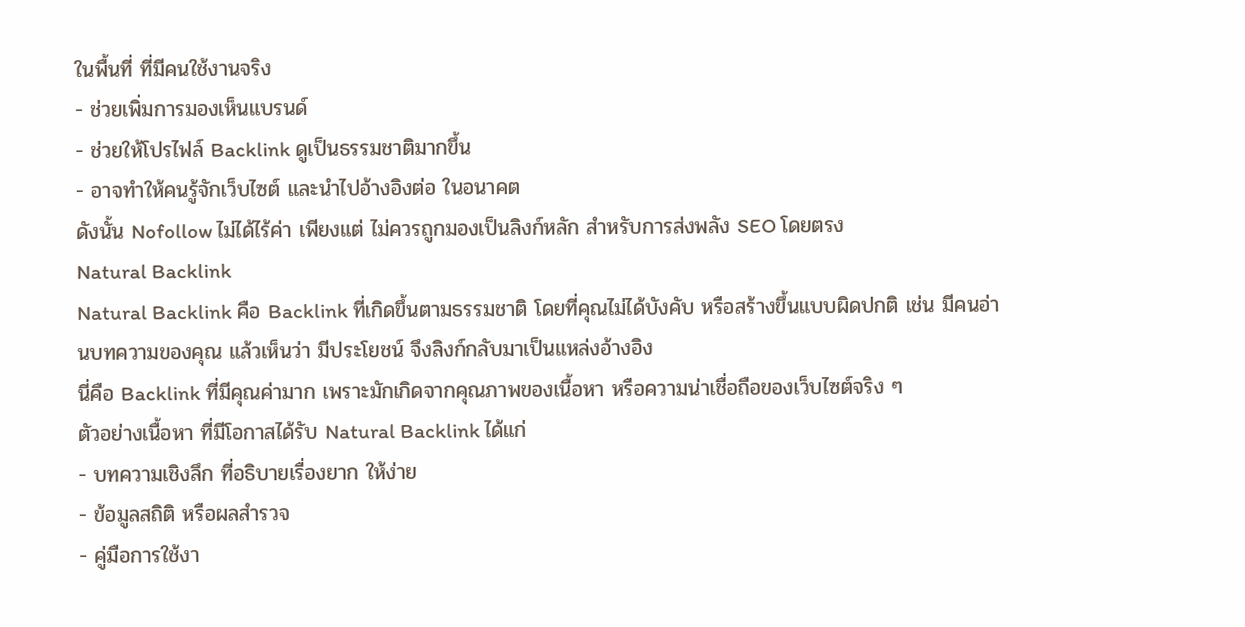ในพื้นที่ ที่มีคนใช้งานจริง
- ช่วยเพิ่มการมองเห็นแบรนด์
- ช่วยให้โปรไฟล์ Backlink ดูเป็นธรรมชาติมากขึ้น
- อาจทำให้คนรู้จักเว็บไซต์ และนำไปอ้างอิงต่อ ในอนาคต
ดังนั้น Nofollow ไม่ได้ไร้ค่า เพียงแต่ ไม่ควรถูกมองเป็นลิงก์หลัก สำหรับการส่งพลัง SEO โดยตรง
Natural Backlink
Natural Backlink คือ Backlink ที่เกิดขึ้นตามธรรมชาติ โดยที่คุณไม่ได้บังคับ หรือสร้างขึ้นแบบผิดปกติ เช่น มีคนอ่านบทความของคุณ แล้วเห็นว่า มีประโยชน์ จึงลิงก์กลับมาเป็นแหล่งอ้างอิง
นี่คือ Backlink ที่มีคุณค่ามาก เพราะมักเกิดจากคุณภาพของเนื้อหา หรือความน่าเชื่อถือของเว็บไซต์จริง ๆ
ตัวอย่างเนื้อหา ที่มีโอกาสได้รับ Natural Backlink ได้แก่
- บทความเชิงลึก ที่อธิบายเรื่องยาก ให้ง่าย
- ข้อมูลสถิติ หรือผลสำรวจ
- คู่มือการใช้งา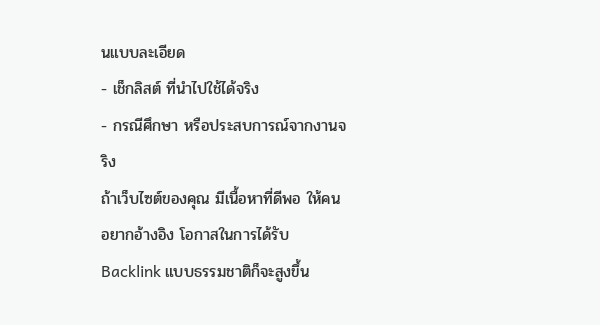นแบบละเอียด
- เช็กลิสต์ ที่นำไปใช้ได้จริง
- กรณีศึกษา หรือประสบการณ์จากงานจริง
ถ้าเว็บไซต์ของคุณ มีเนื้อหาที่ดีพอ ให้คนอยากอ้างอิง โอกาสในการได้รับ Backlink แบบธรรมชาติก็จะสูงขึ้น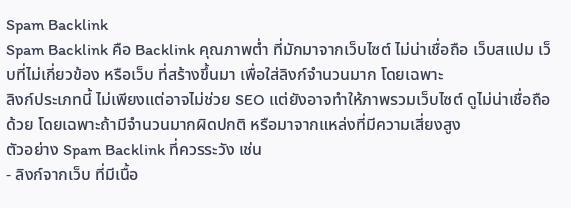Spam Backlink
Spam Backlink คือ Backlink คุณภาพต่ำ ที่มักมาจากเว็บไซต์ ไม่น่าเชื่อถือ เว็บสแปม เว็บที่ไม่เกี่ยวข้อง หรือเว็บ ที่สร้างขึ้นมา เพื่อใส่ลิงก์จำนวนมาก โดยเฉพาะ
ลิงก์ประเภทนี้ ไม่เพียงแต่อาจไม่ช่วย SEO แต่ยังอาจทำให้ภาพรวมเว็บไซต์ ดูไม่น่าเชื่อถือด้วย โดยเฉพาะถ้ามีจำนวนมากผิดปกติ หรือมาจากแหล่งที่มีความเสี่ยงสูง
ตัวอย่าง Spam Backlink ที่ควรระวัง เช่น
- ลิงก์จากเว็บ ที่มีเนื้อ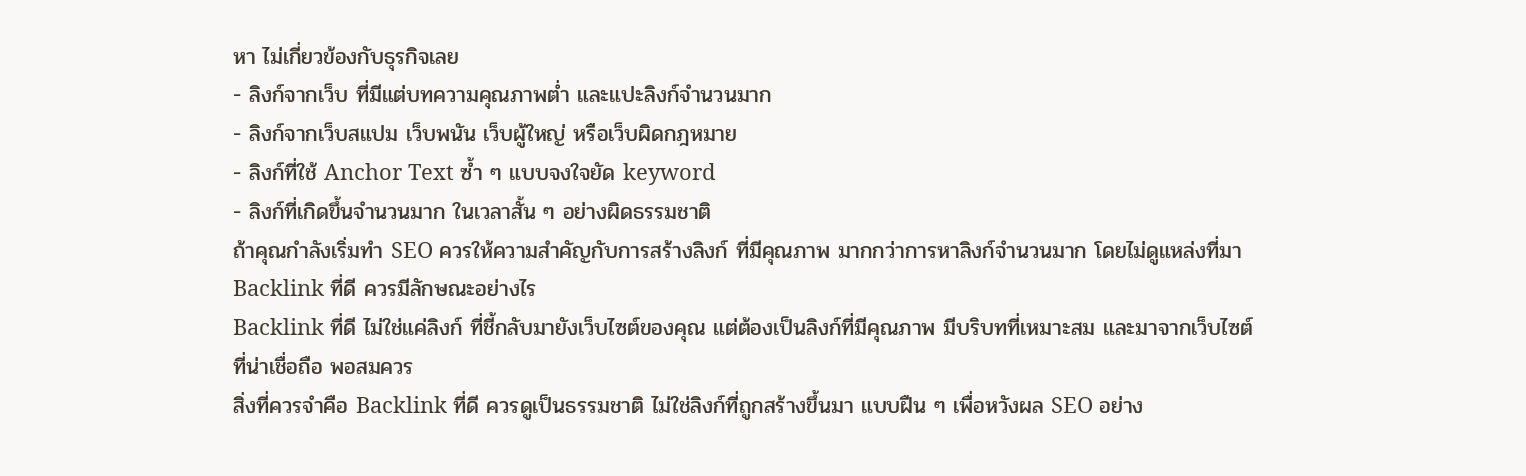หา ไม่เกี่ยวข้องกับธุรกิจเลย
- ลิงก์จากเว็บ ที่มีแต่บทความคุณภาพต่ำ และแปะลิงก์จำนวนมาก
- ลิงก์จากเว็บสแปม เว็บพนัน เว็บผู้ใหญ่ หรือเว็บผิดกฎหมาย
- ลิงก์ที่ใช้ Anchor Text ซ้ำ ๆ แบบจงใจยัด keyword
- ลิงก์ที่เกิดขึ้นจำนวนมาก ในเวลาสั้น ๆ อย่างผิดธรรมชาติ
ถ้าคุณกำลังเริ่มทำ SEO ควรให้ความสำคัญกับการสร้างลิงก์ ที่มีคุณภาพ มากกว่าการหาลิงก์จำนวนมาก โดยไม่ดูแหล่งที่มา
Backlink ที่ดี ควรมีลักษณะอย่างไร
Backlink ที่ดี ไม่ใช่แค่ลิงก์ ที่ชี้กลับมายังเว็บไซต์ของคุณ แต่ต้องเป็นลิงก์ที่มีคุณภาพ มีบริบทที่เหมาะสม และมาจากเว็บไซต์ ที่น่าเชื่อถือ พอสมควร
สิ่งที่ควรจำคือ Backlink ที่ดี ควรดูเป็นธรรมชาติ ไม่ใช่ลิงก์ที่ถูกสร้างขึ้นมา แบบฝืน ๆ เพื่อหวังผล SEO อย่าง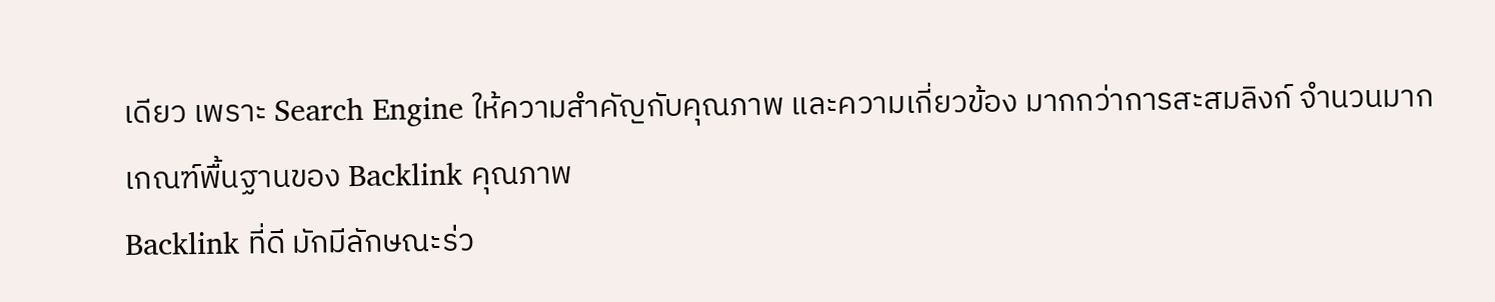เดียว เพราะ Search Engine ให้ความสำคัญกับคุณภาพ และความเกี่ยวข้อง มากกว่าการสะสมลิงก์ จำนวนมาก
เกณฑ์พื้นฐานของ Backlink คุณภาพ
Backlink ที่ดี มักมีลักษณะร่ว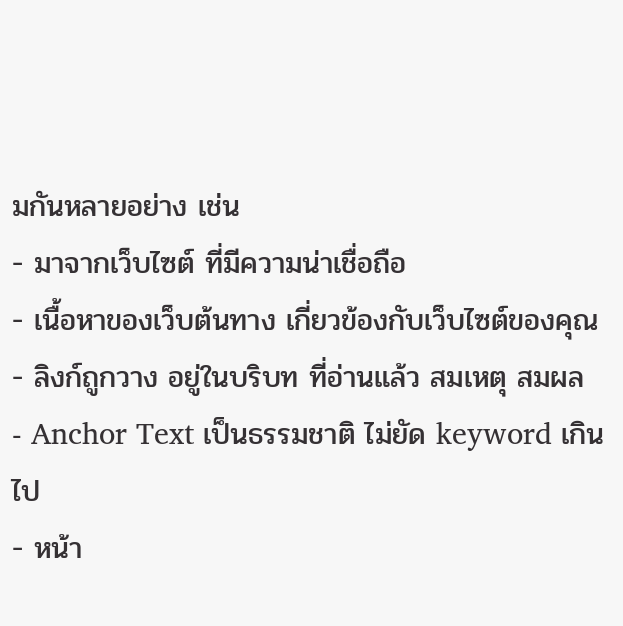มกันหลายอย่าง เช่น
- มาจากเว็บไซต์ ที่มีความน่าเชื่อถือ
- เนื้อหาของเว็บต้นทาง เกี่ยวข้องกับเว็บไซต์ของคุณ
- ลิงก์ถูกวาง อยู่ในบริบท ที่อ่านแล้ว สมเหตุ สมผล
- Anchor Text เป็นธรรมชาติ ไม่ยัด keyword เกินไป
- หน้า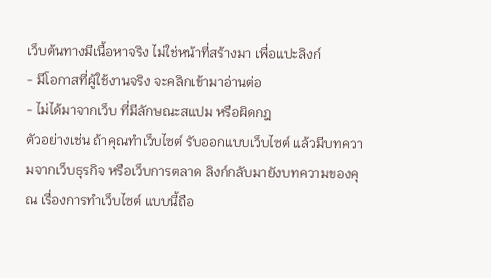เว็บต้นทางมีเนื้อหาจริง ไม่ใช่หน้าที่สร้างมา เพื่อแปะลิงก์
- มีโอกาสที่ผู้ใช้งานจริง จะคลิกเข้ามาอ่านต่อ
- ไม่ได้มาจากเว็บ ที่มีลักษณะสแปม หรือผิดกฎ
ตัวอย่างเช่น ถ้าคุณทำเว็บไซต์ รับออกแบบเว็บไซต์ แล้วมีบทความจากเว็บธุรกิจ หรือเว็บการตลาด ลิงก์กลับมายังบทความของคุณ เรื่องการทำเว็บไซต์ แบบนี้ถือ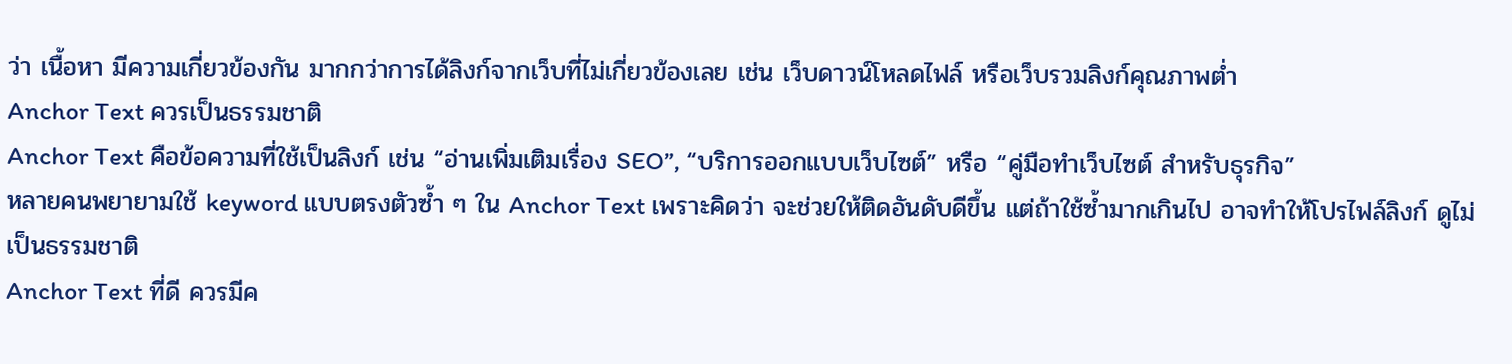ว่า เนื้อหา มีความเกี่ยวข้องกัน มากกว่าการได้ลิงก์จากเว็บที่ไม่เกี่ยวข้องเลย เช่น เว็บดาวน์โหลดไฟล์ หรือเว็บรวมลิงก์คุณภาพต่ำ
Anchor Text ควรเป็นธรรมชาติ
Anchor Text คือข้อความที่ใช้เป็นลิงก์ เช่น “อ่านเพิ่มเติมเรื่อง SEO”, “บริการออกแบบเว็บไซต์” หรือ “คู่มือทำเว็บไซต์ สำหรับธุรกิจ”
หลายคนพยายามใช้ keyword แบบตรงตัวซ้ำ ๆ ใน Anchor Text เพราะคิดว่า จะช่วยให้ติดอันดับดีขึ้น แต่ถ้าใช้ซ้ำมากเกินไป อาจทำให้โปรไฟล์ลิงก์ ดูไม่เป็นธรรมชาติ
Anchor Text ที่ดี ควรมีค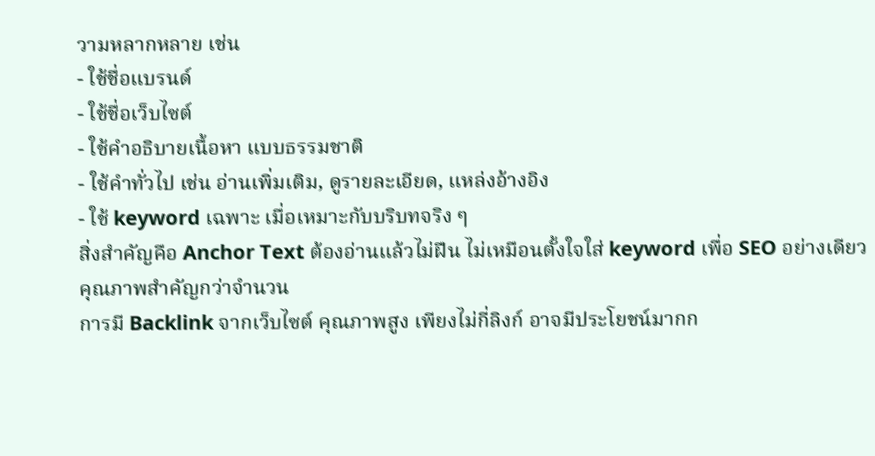วามหลากหลาย เช่น
- ใช้ชื่อแบรนด์
- ใช้ชื่อเว็บไซต์
- ใช้คำอธิบายเนื้อหา แบบธรรมชาติ
- ใช้คำทั่วไป เช่น อ่านเพิ่มเติม, ดูรายละเอียด, แหล่งอ้างอิง
- ใช้ keyword เฉพาะ เมื่อเหมาะกับบริบทจริง ๆ
สิ่งสำคัญคือ Anchor Text ต้องอ่านแล้วไม่ฝืน ไม่เหมือนตั้งใจใส่ keyword เพื่อ SEO อย่างเดียว
คุณภาพสำคัญกว่าจำนวน
การมี Backlink จากเว็บไซต์ คุณภาพสูง เพียงไม่กี่ลิงก์ อาจมีประโยชน์มากก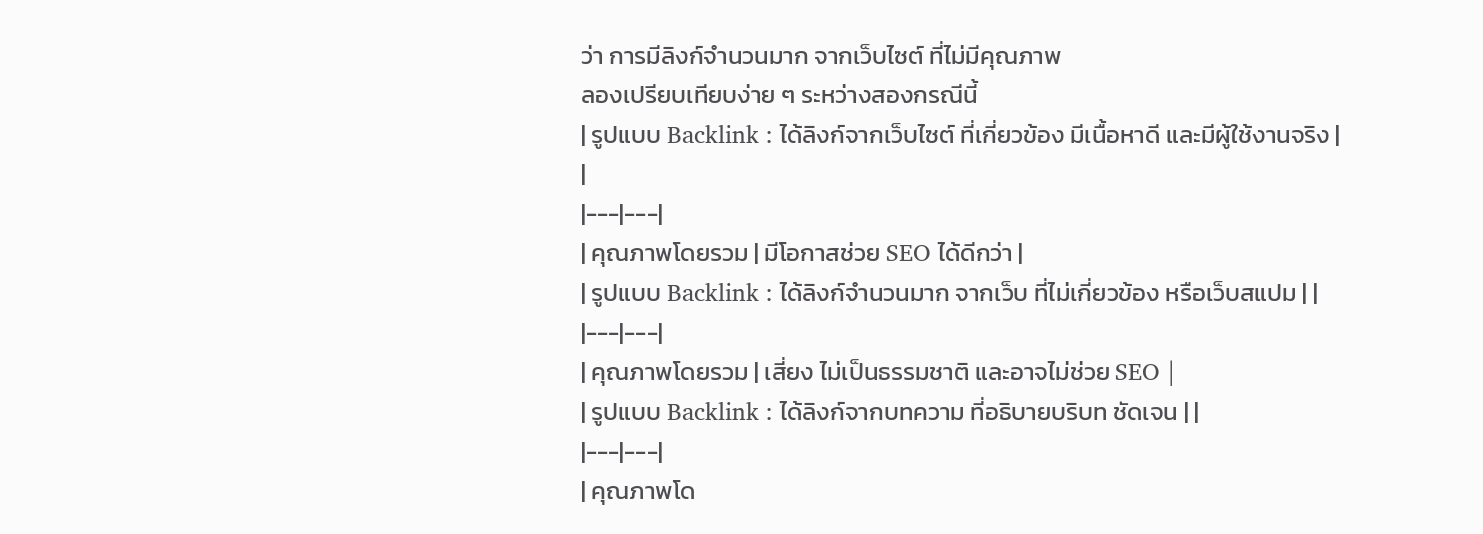ว่า การมีลิงก์จำนวนมาก จากเว็บไซต์ ที่ไม่มีคุณภาพ
ลองเปรียบเทียบง่าย ๆ ระหว่างสองกรณีนี้
| รูปแบบ Backlink : ได้ลิงก์จากเว็บไซต์ ที่เกี่ยวข้อง มีเนื้อหาดี และมีผู้ใช้งานจริง | |
|---|---|
| คุณภาพโดยรวม | มีโอกาสช่วย SEO ได้ดีกว่า |
| รูปแบบ Backlink : ได้ลิงก์จำนวนมาก จากเว็บ ที่ไม่เกี่ยวข้อง หรือเว็บสแปม | |
|---|---|
| คุณภาพโดยรวม | เสี่ยง ไม่เป็นธรรมชาติ และอาจไม่ช่วย SEO |
| รูปแบบ Backlink : ได้ลิงก์จากบทความ ที่อธิบายบริบท ชัดเจน | |
|---|---|
| คุณภาพโด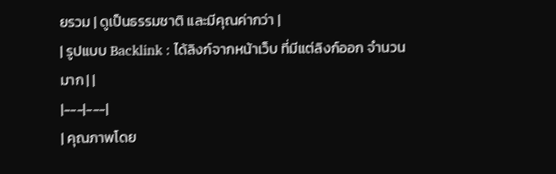ยรวม | ดูเป็นธรรมชาติ และมีคุณค่ากว่า |
| รูปแบบ Backlink : ได้ลิงก์จากหน้าเว็บ ที่มีแต่ลิงก์ออก จำนวนมาก | |
|---|---|
| คุณภาพโดย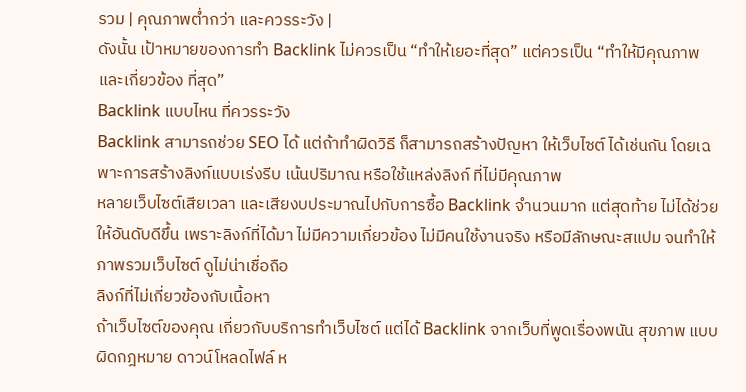รวม | คุณภาพต่ำกว่า และควรระวัง |
ดังนั้น เป้าหมายของการทำ Backlink ไม่ควรเป็น “ทำให้เยอะที่สุด” แต่ควรเป็น “ทำให้มีคุณภาพ และเกี่ยวข้อง ที่สุด”
Backlink แบบไหน ที่ควรระวัง
Backlink สามารถช่วย SEO ได้ แต่ถ้าทำผิดวิธี ก็สามารถสร้างปัญหา ให้เว็บไซต์ ได้เช่นกัน โดยเฉพาะการสร้างลิงก์แบบเร่งรีบ เน้นปริมาณ หรือใช้แหล่งลิงก์ ที่ไม่มีคุณภาพ
หลายเว็บไซต์เสียเวลา และเสียงบประมาณไปกับการซื้อ Backlink จำนวนมาก แต่สุดท้าย ไม่ได้ช่วยให้อันดับดีขึ้น เพราะลิงก์ที่ได้มา ไม่มีความเกี่ยวข้อง ไม่มีคนใช้งานจริง หรือมีลักษณะสแปม จนทำให้ภาพรวมเว็บไซต์ ดูไม่น่าเชื่อถือ
ลิงก์ที่ไม่เกี่ยวข้องกับเนื้อหา
ถ้าเว็บไซต์ของคุณ เกี่ยวกับบริการทำเว็บไซต์ แต่ได้ Backlink จากเว็บที่พูดเรื่องพนัน สุขภาพ แบบผิดกฎหมาย ดาวน์โหลดไฟล์ ห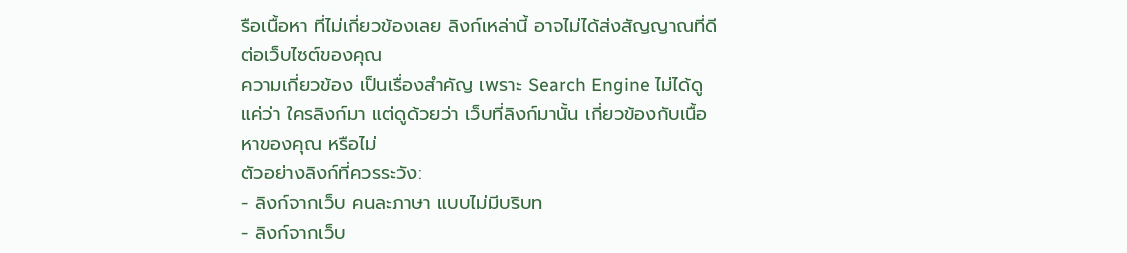รือเนื้อหา ที่ไม่เกี่ยวข้องเลย ลิงก์เหล่านี้ อาจไม่ได้ส่งสัญญาณที่ดี ต่อเว็บไซต์ของคุณ
ความเกี่ยวข้อง เป็นเรื่องสำคัญ เพราะ Search Engine ไม่ได้ดูแค่ว่า ใครลิงก์มา แต่ดูด้วยว่า เว็บที่ลิงก์มานั้น เกี่ยวข้องกับเนื้อหาของคุณ หรือไม่
ตัวอย่างลิงก์ที่ควรระวัง:
- ลิงก์จากเว็บ คนละภาษา แบบไม่มีบริบท
- ลิงก์จากเว็บ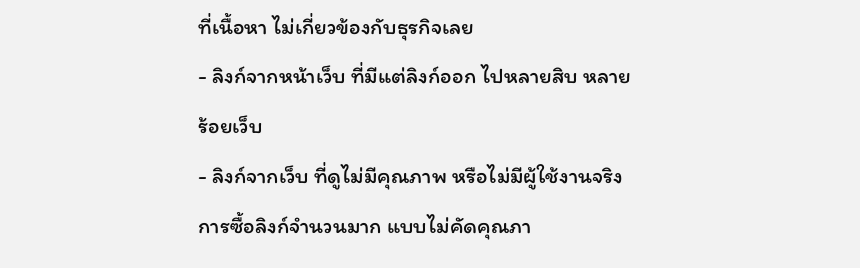ที่เนื้อหา ไม่เกี่ยวข้องกับธุรกิจเลย
- ลิงก์จากหน้าเว็บ ที่มีแต่ลิงก์ออก ไปหลายสิบ หลายร้อยเว็บ
- ลิงก์จากเว็บ ที่ดูไม่มีคุณภาพ หรือไม่มีผู้ใช้งานจริง
การซื้อลิงก์จำนวนมาก แบบไม่คัดคุณภา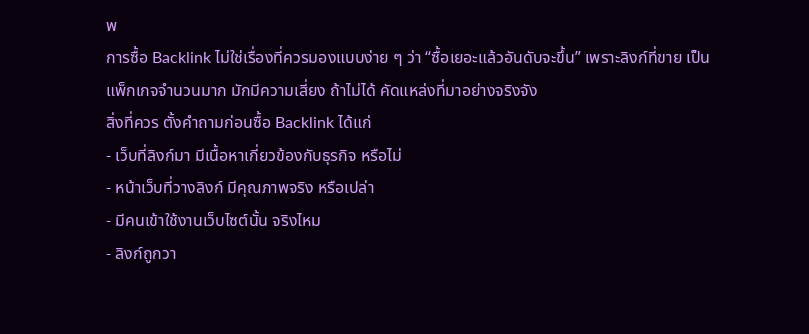พ
การซื้อ Backlink ไม่ใช่เรื่องที่ควรมองแบบง่าย ๆ ว่า “ซื้อเยอะแล้วอันดับจะขึ้น” เพราะลิงก์ที่ขาย เป็นแพ็กเกจจำนวนมาก มักมีความเสี่ยง ถ้าไม่ได้ คัดแหล่งที่มาอย่างจริงจัง
สิ่งที่ควร ตั้งคำถามก่อนซื้อ Backlink ได้แก่
- เว็บที่ลิงก์มา มีเนื้อหาเกี่ยวข้องกับธุรกิจ หรือไม่
- หน้าเว็บที่วางลิงก์ มีคุณภาพจริง หรือเปล่า
- มีคนเข้าใช้งานเว็บไซต์นั้น จริงไหม
- ลิงก์ถูกวา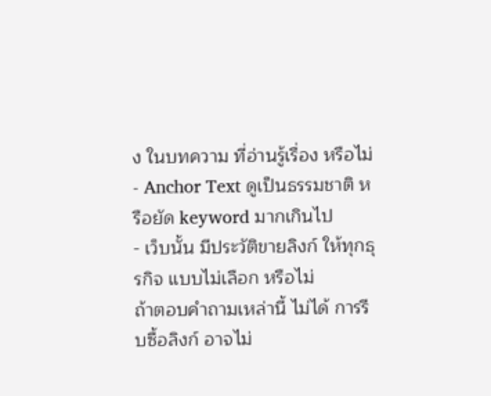ง ในบทความ ที่อ่านรู้เรื่อง หรือไม่
- Anchor Text ดูเป็นธรรมชาติ หรือยัด keyword มากเกินไป
- เว็บนั้น มีประวัติขายลิงก์ ให้ทุกธุรกิจ แบบไม่เลือก หรือไม่
ถ้าตอบคำถามเหล่านี้ ไม่ได้ การรีบซื้อลิงก์ อาจไม่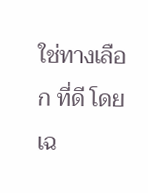ใช่ทางเลือก ที่ดี โดยเฉ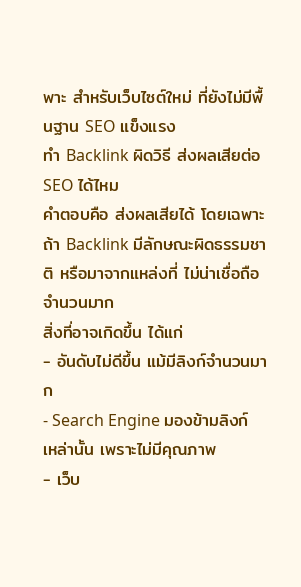พาะ สำหรับเว็บไซต์ใหม่ ที่ยังไม่มีพื้นฐาน SEO แข็งแรง
ทำ Backlink ผิดวิธี ส่งผลเสียต่อ SEO ได้ไหม
คำตอบคือ ส่งผลเสียได้ โดยเฉพาะถ้า Backlink มีลักษณะผิดธรรมชาติ หรือมาจากแหล่งที่ ไม่น่าเชื่อถือ จำนวนมาก
สิ่งที่อาจเกิดขึ้น ได้แก่
- อันดับไม่ดีขึ้น แม้มีลิงก์จำนวนมาก
- Search Engine มองข้ามลิงก์เหล่านั้น เพราะไม่มีคุณภาพ
- เว็บ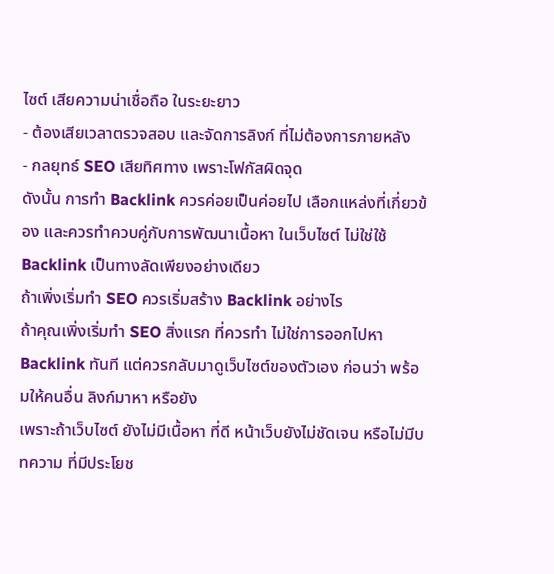ไซต์ เสียความน่าเชื่อถือ ในระยะยาว
- ต้องเสียเวลาตรวจสอบ และจัดการลิงก์ ที่ไม่ต้องการภายหลัง
- กลยุทธ์ SEO เสียทิศทาง เพราะโฟกัสผิดจุด
ดังนั้น การทำ Backlink ควรค่อยเป็นค่อยไป เลือกแหล่งที่เกี่ยวข้อง และควรทำควบคู่กับการพัฒนาเนื้อหา ในเว็บไซต์ ไม่ใช่ใช้ Backlink เป็นทางลัดเพียงอย่างเดียว
ถ้าเพิ่งเริ่มทำ SEO ควรเริ่มสร้าง Backlink อย่างไร
ถ้าคุณเพิ่งเริ่มทำ SEO สิ่งแรก ที่ควรทำ ไม่ใช่การออกไปหา Backlink ทันที แต่ควรกลับมาดูเว็บไซต์ของตัวเอง ก่อนว่า พร้อมให้คนอื่น ลิงก์มาหา หรือยัง
เพราะถ้าเว็บไซต์ ยังไม่มีเนื้อหา ที่ดี หน้าเว็บยังไม่ชัดเจน หรือไม่มีบทความ ที่มีประโยช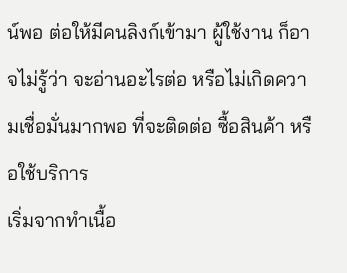น์พอ ต่อให้มีคนลิงก์เข้ามา ผู้ใช้งาน ก็อาจไม่รู้ว่า จะอ่านอะไรต่อ หรือไม่เกิดความเชื่อมั่นมากพอ ที่จะติดต่อ ซื้อสินค้า หรือใช้บริการ
เริ่มจากทำเนื้อ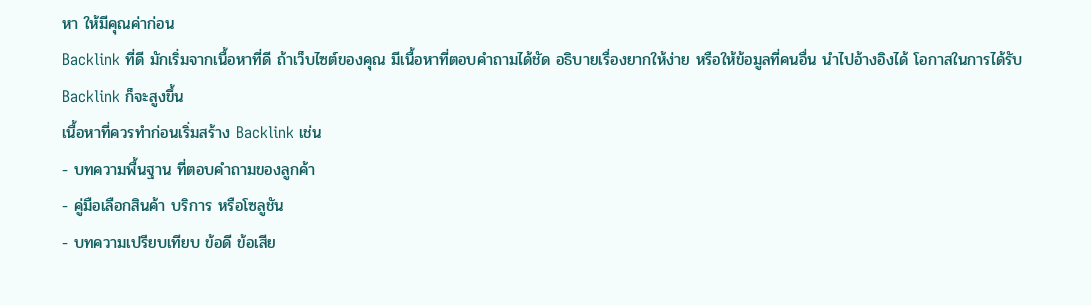หา ให้มีคุณค่าก่อน
Backlink ที่ดี มักเริ่มจากเนื้อหาที่ดี ถ้าเว็บไซต์ของคุณ มีเนื้อหาที่ตอบคำถามได้ชัด อธิบายเรื่องยากให้ง่าย หรือให้ข้อมูลที่คนอื่น นำไปอ้างอิงได้ โอกาสในการได้รับ Backlink ก็จะสูงขึ้น
เนื้อหาที่ควรทำก่อนเริ่มสร้าง Backlink เช่น
- บทความพื้นฐาน ที่ตอบคำถามของลูกค้า
- คู่มือเลือกสินค้า บริการ หรือโซลูชัน
- บทความเปรียบเทียบ ข้อดี ข้อเสีย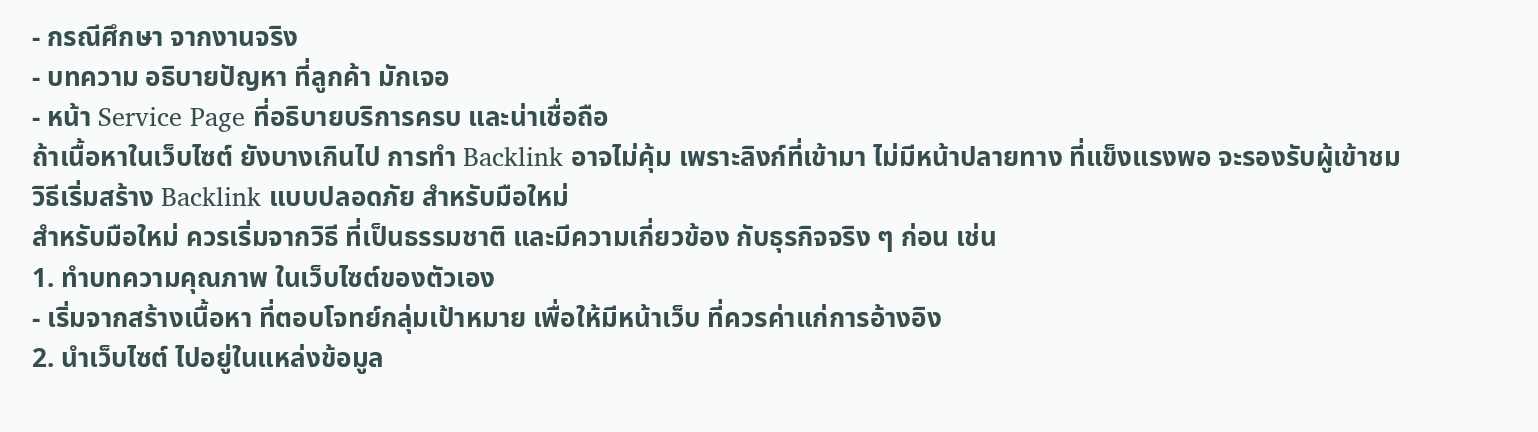- กรณีศึกษา จากงานจริง
- บทความ อธิบายปัญหา ที่ลูกค้า มักเจอ
- หน้า Service Page ที่อธิบายบริการครบ และน่าเชื่อถือ
ถ้าเนื้อหาในเว็บไซต์ ยังบางเกินไป การทำ Backlink อาจไม่คุ้ม เพราะลิงก์ที่เข้ามา ไม่มีหน้าปลายทาง ที่แข็งแรงพอ จะรองรับผู้เข้าชม
วิธีเริ่มสร้าง Backlink แบบปลอดภัย สำหรับมือใหม่
สำหรับมือใหม่ ควรเริ่มจากวิธี ที่เป็นธรรมชาติ และมีความเกี่ยวข้อง กับธุรกิจจริง ๆ ก่อน เช่น
1. ทำบทความคุณภาพ ในเว็บไซต์ของตัวเอง
- เริ่มจากสร้างเนื้อหา ที่ตอบโจทย์กลุ่มเป้าหมาย เพื่อให้มีหน้าเว็บ ที่ควรค่าแก่การอ้างอิง
2. นำเว็บไซต์ ไปอยู่ในแหล่งข้อมูล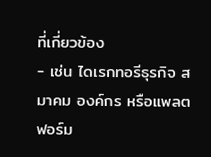ที่เกี่ยวข้อง
- เช่น ไดเรกทอรีธุรกิจ สมาคม องค์กร หรือแพลตฟอร์ม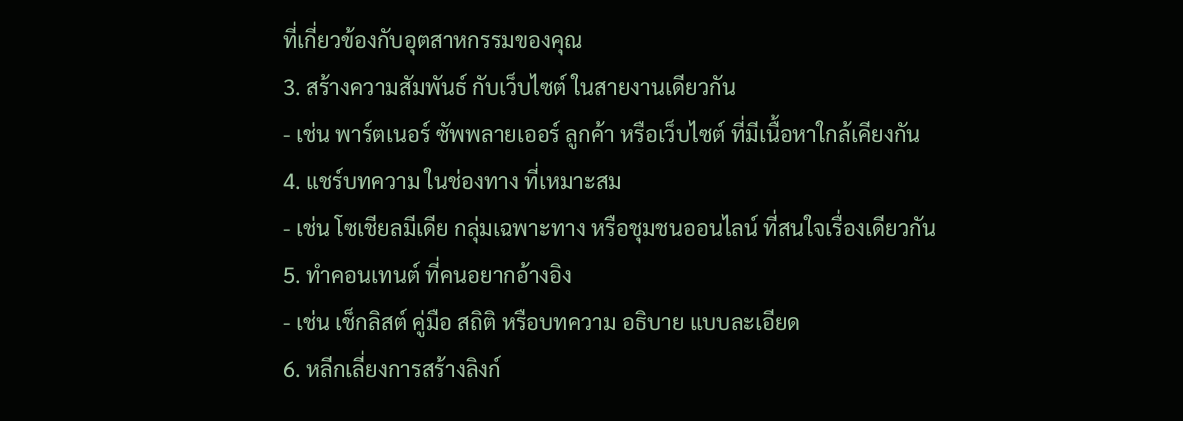ที่เกี่ยวข้องกับอุตสาหกรรมของคุณ
3. สร้างความสัมพันธ์ กับเว็บไซต์ ในสายงานเดียวกัน
- เช่น พาร์ตเนอร์ ซัพพลายเออร์ ลูกค้า หรือเว็บไซต์ ที่มีเนื้อหาใกล้เคียงกัน
4. แชร์บทความ ในช่องทาง ที่เหมาะสม
- เช่น โซเชียลมีเดีย กลุ่มเฉพาะทาง หรือชุมชนออนไลน์ ที่สนใจเรื่องเดียวกัน
5. ทำคอนเทนต์ ที่คนอยากอ้างอิง
- เช่น เช็กลิสต์ คู่มือ สถิติ หรือบทความ อธิบาย แบบละเอียด
6. หลีกเลี่ยงการสร้างลิงก์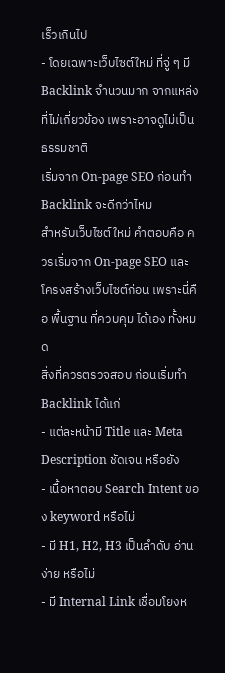เร็วเกินไป
- โดยเฉพาะเว็บไซต์ใหม่ ที่จู่ ๆ มี Backlink จำนวนมาก จากแหล่งที่ไม่เกี่ยวข้อง เพราะอาจดูไม่เป็นธรรมชาติ
เริ่มจาก On-page SEO ก่อนทำ Backlink จะดีกว่าไหม
สำหรับเว็บไซต์ใหม่ คำตอบคือ ควรเริ่มจาก On-page SEO และโครงสร้างเว็บไซต์ก่อน เพราะนี่คือ พื้นฐาน ที่ควบคุม ได้เอง ทั้งหมด
สิ่งที่ควรตรวจสอบ ก่อนเริ่มทำ Backlink ได้แก่
- แต่ละหน้ามี Title และ Meta Description ชัดเจน หรือยัง
- เนื้อหาตอบ Search Intent ของ keyword หรือไม่
- มี H1, H2, H3 เป็นลำดับ อ่านง่าย หรือไม่
- มี Internal Link เชื่อมโยงห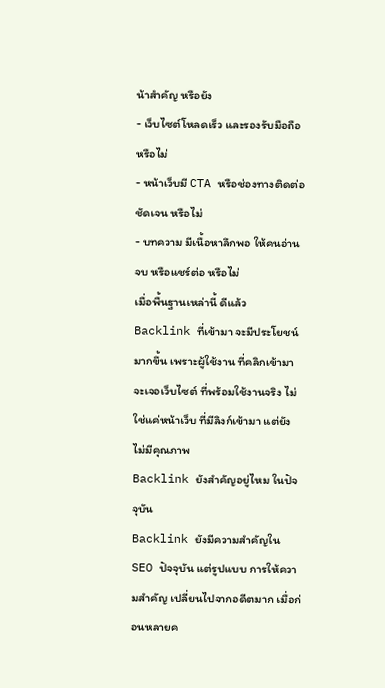น้าสำคัญ หรือยัง
- เว็บไซต์โหลดเร็ว และรองรับมือถือ หรือไม่
- หน้าเว็บมี CTA หรือช่องทางติดต่อ ชัดเจน หรือไม่
- บทความ มีเนื้อหาลึกพอ ให้คนอ่านจบ หรือแชร์ต่อ หรือไม่
เมื่อพื้นฐานเหล่านี้ ดีแล้ว Backlink ที่เข้ามา จะมีประโยชน์มากขึ้น เพราะผู้ใช้งาน ที่คลิกเข้ามา จะเจอเว็บไซต์ ที่พร้อมใช้งานจริง ไม่ใช่แค่หน้าเว็บ ที่มีลิงก์เข้ามา แต่ยังไม่มีคุณภาพ
Backlink ยังสำคัญอยู่ไหม ในปัจจุบัน
Backlink ยังมีความสำคัญใน SEO ปัจจุบัน แต่รูปแบบ การให้ความสำคัญ เปลี่ยนไปจากอดีตมาก เมื่อก่อนหลายค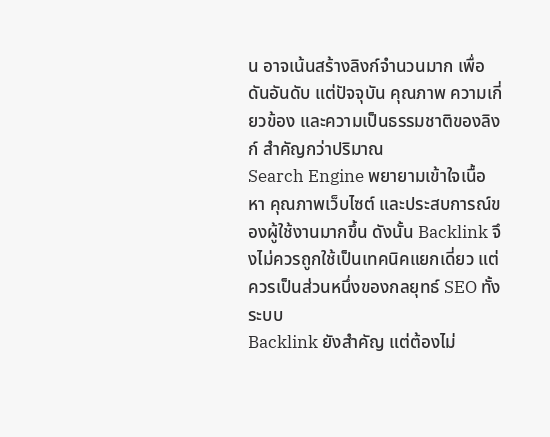น อาจเน้นสร้างลิงก์จำนวนมาก เพื่อดันอันดับ แต่ปัจจุบัน คุณภาพ ความเกี่ยวข้อง และความเป็นธรรมชาติของลิงก์ สำคัญกว่าปริมาณ
Search Engine พยายามเข้าใจเนื้อหา คุณภาพเว็บไซต์ และประสบการณ์ของผู้ใช้งานมากขึ้น ดังนั้น Backlink จึงไม่ควรถูกใช้เป็นเทคนิคแยกเดี่ยว แต่ควรเป็นส่วนหนึ่งของกลยุทธ์ SEO ทั้งระบบ
Backlink ยังสำคัญ แต่ต้องไม่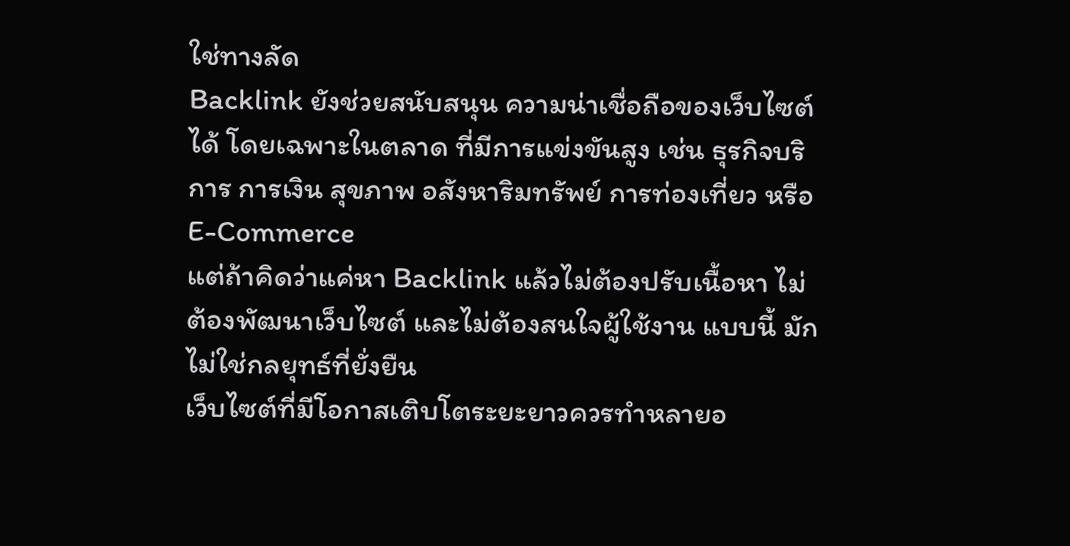ใช่ทางลัด
Backlink ยังช่วยสนับสนุน ความน่าเชื่อถือของเว็บไซต์ได้ โดยเฉพาะในตลาด ที่มีการแข่งขันสูง เช่น ธุรกิจบริการ การเงิน สุขภาพ อสังหาริมทรัพย์ การท่องเที่ยว หรือ E-Commerce
แต่ถ้าคิดว่าแค่หา Backlink แล้วไม่ต้องปรับเนื้อหา ไม่ต้องพัฒนาเว็บไซต์ และไม่ต้องสนใจผู้ใช้งาน แบบนี้ มักไม่ใช่กลยุทธ์ที่ยั่งยืน
เว็บไซต์ที่มีโอกาสเติบโตระยะยาวควรทำหลายอ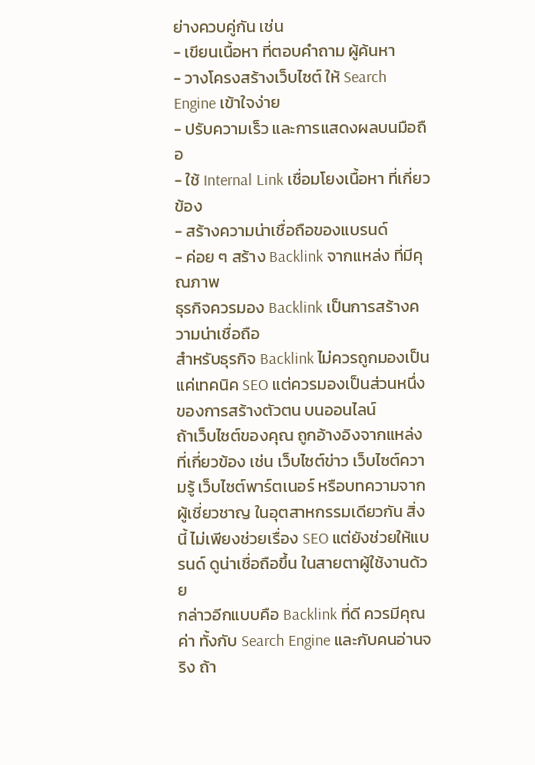ย่างควบคู่กัน เช่น
- เขียนเนื้อหา ที่ตอบคำถาม ผู้ค้นหา
- วางโครงสร้างเว็บไซต์ ให้ Search Engine เข้าใจง่าย
- ปรับความเร็ว และการแสดงผลบนมือถือ
- ใช้ Internal Link เชื่อมโยงเนื้อหา ที่เกี่ยวข้อง
- สร้างความน่าเชื่อถือของแบรนด์
- ค่อย ๆ สร้าง Backlink จากแหล่ง ที่มีคุณภาพ
ธุรกิจควรมอง Backlink เป็นการสร้างความน่าเชื่อถือ
สำหรับธุรกิจ Backlink ไม่ควรถูกมองเป็นแค่เทคนิค SEO แต่ควรมองเป็นส่วนหนึ่ง ของการสร้างตัวตน บนออนไลน์
ถ้าเว็บไซต์ของคุณ ถูกอ้างอิงจากแหล่งที่เกี่ยวข้อง เช่น เว็บไซต์ข่าว เว็บไซต์ความรู้ เว็บไซต์พาร์ตเนอร์ หรือบทความจากผู้เชี่ยวชาญ ในอุตสาหกรรมเดียวกัน สิ่งนี้ ไม่เพียงช่วยเรื่อง SEO แต่ยังช่วยให้แบรนด์ ดูน่าเชื่อถือขึ้น ในสายตาผู้ใช้งานด้วย
กล่าวอีกแบบคือ Backlink ที่ดี ควรมีคุณค่า ทั้งกับ Search Engine และกับคนอ่านจริง ถ้า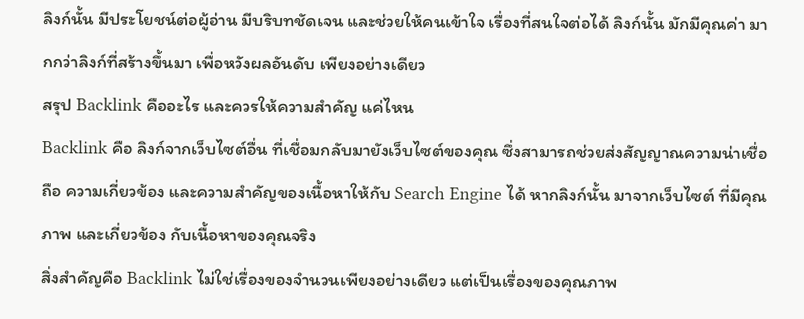ลิงก์นั้น มีประโยชน์ต่อผู้อ่าน มีบริบทชัดเจน และช่วยให้คนเข้าใจ เรื่องที่สนใจต่อได้ ลิงก์นั้น มักมีคุณค่า มากกว่าลิงก์ที่สร้างขึ้นมา เพื่อหวังผลอันดับ เพียงอย่างเดียว
สรุป Backlink คืออะไร และควรให้ความสำคัญ แค่ไหน
Backlink คือ ลิงก์จากเว็บไซต์อื่น ที่เชื่อมกลับมายังเว็บไซต์ของคุณ ซึ่งสามารถช่วยส่งสัญญาณความน่าเชื่อถือ ความเกี่ยวข้อง และความสำคัญของเนื้อหาให้กับ Search Engine ได้ หากลิงก์นั้น มาจากเว็บไซต์ ที่มีคุณภาพ และเกี่ยวข้อง กับเนื้อหาของคุณจริง
สิ่งสำคัญคือ Backlink ไม่ใช่เรื่องของจำนวนเพียงอย่างเดียว แต่เป็นเรื่องของคุณภาพ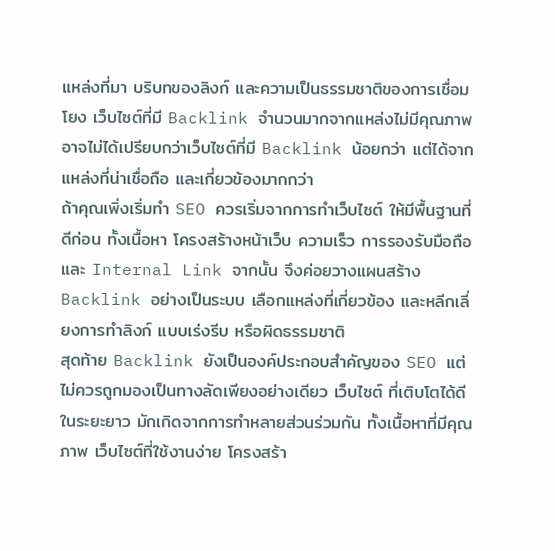แหล่งที่มา บริบทของลิงก์ และความเป็นธรรมชาติของการเชื่อมโยง เว็บไซต์ที่มี Backlink จำนวนมากจากแหล่งไม่มีคุณภาพ อาจไม่ได้เปรียบกว่าเว็บไซต์ที่มี Backlink น้อยกว่า แต่ได้จากแหล่งที่น่าเชื่อถือ และเกี่ยวข้องมากกว่า
ถ้าคุณเพิ่งเริ่มทำ SEO ควรเริ่มจากการทำเว็บไซต์ ให้มีพื้นฐานที่ดีก่อน ทั้งเนื้อหา โครงสร้างหน้าเว็บ ความเร็ว การรองรับมือถือ และ Internal Link จากนั้น จึงค่อยวางแผนสร้าง Backlink อย่างเป็นระบบ เลือกแหล่งที่เกี่ยวข้อง และหลีกเลี่ยงการทำลิงก์ แบบเร่งรีบ หรือผิดธรรมชาติ
สุดท้าย Backlink ยังเป็นองค์ประกอบสำคัญของ SEO แต่ไม่ควรถูกมองเป็นทางลัดเพียงอย่างเดียว เว็บไซต์ ที่เติบโตได้ดี ในระยะยาว มักเกิดจากการทำหลายส่วนร่วมกัน ทั้งเนื้อหาที่มีคุณภาพ เว็บไซต์ที่ใช้งานง่าย โครงสร้า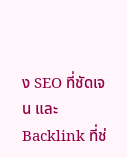ง SEO ที่ชัดเจน และ Backlink ที่ช่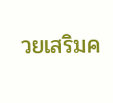วยเสริมค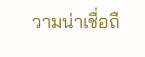วามน่าเชื่อถื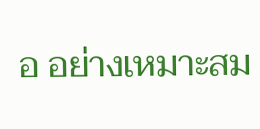อ อย่างเหมาะสม